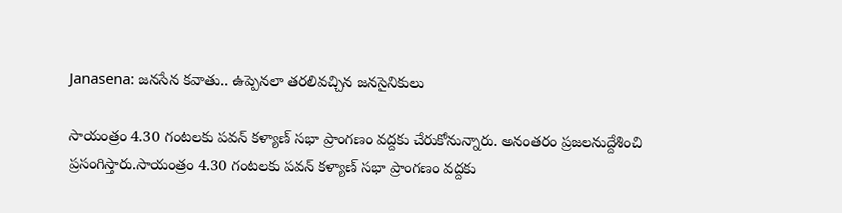Janasena: జనసేన కవాతు.. ఉప్పెనలా తరలివచ్చిన జనసైనికులు

సాయంత్రం 4.30 గంటలకు పవన్ కళ్యాణ్ సభా ప్రాంగణం వద్దకు చేరుకోనున్నారు. అనంతరం ప్రజలనుద్దేశించి ప్రసంగిస్తారు.సాయంత్రం 4.30 గంటలకు పవన్ కళ్యాణ్ సభా ప్రాంగణం వద్దకు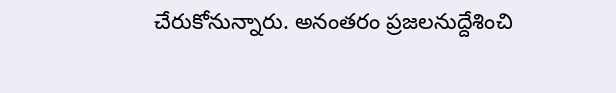చేరుకోనున్నారు. అనంతరం ప్రజలనుద్దేశించి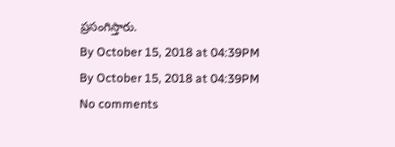ప్రసంగిస్తారు.
By October 15, 2018 at 04:39PM
By October 15, 2018 at 04:39PM
No comments